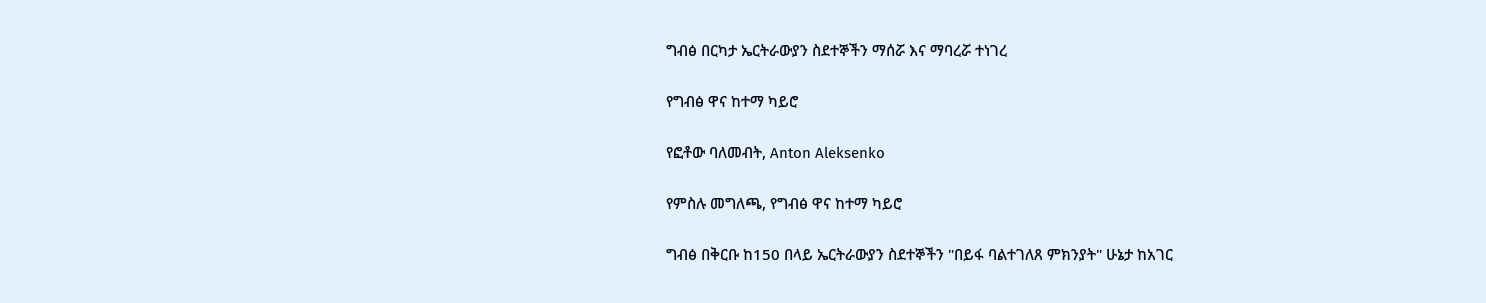ግብፅ በርካታ ኤርትራውያን ስደተኞችን ማሰሯ እና ማባረሯ ተነገረ

የግብፅ ዋና ከተማ ካይሮ

የፎቶው ባለመብት, Anton Aleksenko

የምስሉ መግለጫ, የግብፅ ዋና ከተማ ካይሮ

ግብፅ በቅርቡ ከ150 በላይ ኤርትራውያን ስደተኞችን "በይፋ ባልተገለጸ ምክንያት" ሁኔታ ከአገር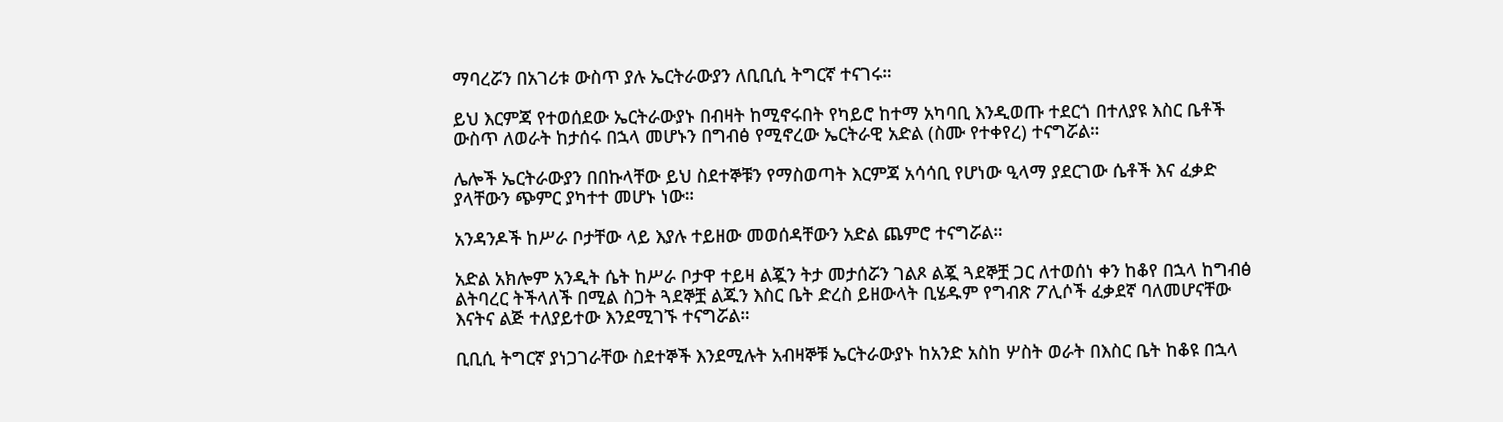ማባረሯን በአገሪቱ ውስጥ ያሉ ኤርትራውያን ለቢቢሲ ትግርኛ ተናገሩ።

ይህ እርምጃ የተወሰደው ኤርትራውያኑ በብዛት ከሚኖሩበት የካይሮ ከተማ አካባቢ እንዲወጡ ተደርጎ በተለያዩ እስር ቤቶች ውስጥ ለወራት ከታሰሩ በኋላ መሆኑን በግብፅ የሚኖረው ኤርትራዊ አድል (ስሙ የተቀየረ) ተናግሯል።

ሌሎች ኤርትራውያን በበኩላቸው ይህ ስደተኞቹን የማስወጣት እርምጃ አሳሳቢ የሆነው ዒላማ ያደርገው ሴቶች እና ፈቃድ ያላቸውን ጭምር ያካተተ መሆኑ ነው።

አንዳንዶች ከሥራ ቦታቸው ላይ እያሉ ተይዘው መወሰዳቸውን አድል ጨምሮ ተናግሯል።

አድል አክሎም አንዲት ሴት ከሥራ ቦታዋ ተይዛ ልጇን ትታ መታሰሯን ገልጾ ልጇ ጓደኞቿ ጋር ለተወሰነ ቀን ከቆየ በኋላ ከግብፅ ልትባረር ትችላለች በሚል ስጋት ጓደኞቿ ልጁን እስር ቤት ድረስ ይዘውላት ቢሄዱም የግብጽ ፖሊሶች ፈቃደኛ ባለመሆናቸው እናትና ልጅ ተለያይተው እንደሚገኙ ተናግሯል።

ቢቢሲ ትግርኛ ያነጋገራቸው ስደተኞች እንደሚሉት አብዛኞቹ ኤርትራውያኑ ከአንድ አስከ ሦስት ወራት በእስር ቤት ከቆዩ በኋላ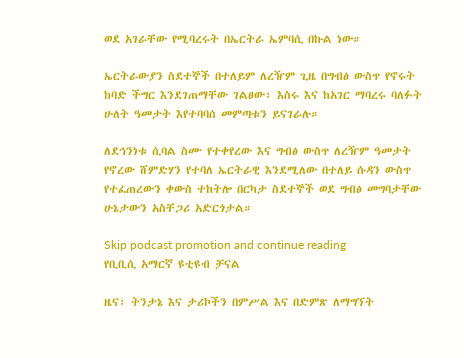ወደ አገራቸው የሚባረሩት በኤርትራ ኤምባሲ በኩል ነው።

ኤርትራውያን ስደተኞች በተለይም ለረዥም ጊዜ በግብፅ ውስጥ የኖሩት ከባድ ችግር እንደገጠማቸው ገልፀው፣ እስሩ እና ከአገር ማባረሩ ባለፉት ሁለት ዓመታት እየተባባሰ መምጣቱን ይናገራሉ።

ለደኅንነቱ ሲባል ስሙ የተቀየረው እና ግብፅ ውስጥ ለረዥም ዓመታት የኖረው ሸምድሃን የተባለ ኤርትራዊ እንደሚለው በተለይ ሱዳን ውስጥ የተፈጠረውን ቀውስ ተከትሎ በርካታ ስደተኞች ወደ ግብፅ መግባታቸው ሁኔታውን አስቸጋሪ አድርጎታል።

Skip podcast promotion and continue reading
የቢቢሲ አማርኛ ዩቲዩብ ቻናል

ዜና፣ ትንታኔ እና ታሪኮችን በምሥል እና በድምጽ ለማግኘት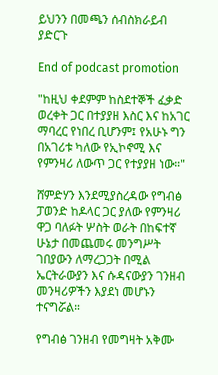ይህንን በመጫን ሰብስክራይብ ያድርጉ

End of podcast promotion

"ከዚህ ቀደምም ከስደተኞች ፈቃድ ወረቀት ጋር በተያያዘ እስር እና ከአገር ማባረር የነበረ ቢሆንም፤ የአሁኑ ግን በአገሪቱ ካለው የኢኮኖሚ እና የምንዛሪ ለውጥ ጋር የተያያዘ ነው።"

ሸምድሃን እንደሚያስረዳው የግብፅ ፓወንድ ከዶላር ጋር ያለው የምንዛሪ ዋጋ ባለፉት ሦስት ወራት በከፍተኛ ሁኔታ በመጨመሩ መንግሥት ገበያውን ለማረጋጋት በሚል ኤርትራውያን እና ሱዳናውያን ገንዘብ መንዛሪዎችን እያደነ መሆኑን ተናግሯል።

የግብፅ ገንዘብ የመግዛት አቅሙ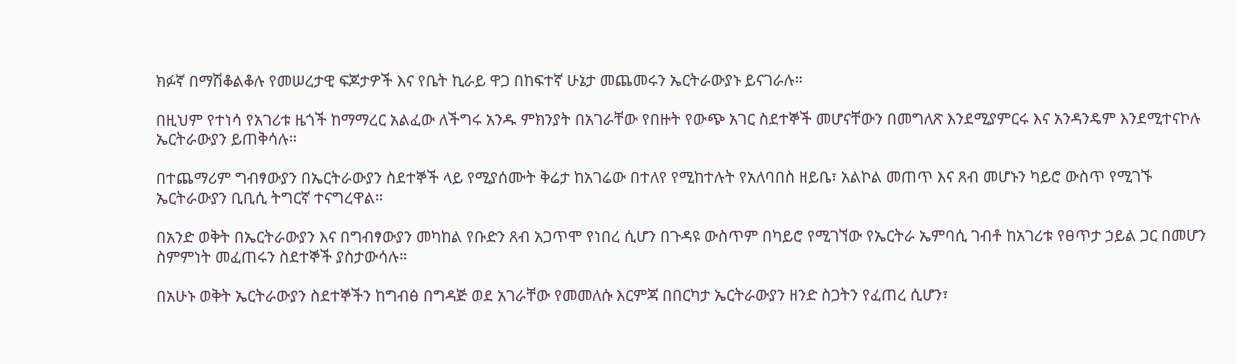ክፉኛ በማሽቆልቆሉ የመሠረታዊ ፍጆታዎች እና የቤት ኪራይ ዋጋ በከፍተኛ ሁኔታ መጨመሩን ኤርትራውያኑ ይናገራሉ።

በዚህም የተነሳ የአገሪቱ ዜጎች ከማማረር አልፈው ለችግሩ አንዱ ምክንያት በአገራቸው የበዙት የውጭ አገር ስደተኞች መሆናቸውን በመግለጽ እንደሚያምርሩ እና አንዳንዴም እንደሚተናኮሉ ኤርትራውያን ይጠቅሳሉ።

በተጨማሪም ግብፃውያን በኤርትራውያን ስደተኞች ላይ የሚያሰሙት ቅሬታ ከአገሬው በተለየ የሚከተሉት የአለባበስ ዘይቤ፣ አልኮል መጠጥ እና ጸብ መሆኑን ካይሮ ውስጥ የሚገኙ ኤርትራውያን ቢቢሲ ትግርኛ ተናግረዋል።

በአንድ ወቅት በኤርትራውያን እና በግብፃውያን መካከል የቡድን ጸብ አጋጥሞ የነበረ ሲሆን በጉዳዩ ውስጥም በካይሮ የሚገኘው የኤርትራ ኤምባሲ ገብቶ ከአገሪቱ የፀጥታ ኃይል ጋር በመሆን ስምምነት መፈጠሩን ስደተኞች ያስታውሳሉ።

በአሁኑ ወቅት ኤርትራውያን ስደተኞችን ከግብፅ በግዳጅ ወደ አገራቸው የመመለሱ እርምጃ በበርካታ ኤርትራውያን ዘንድ ስጋትን የፈጠረ ሲሆን፣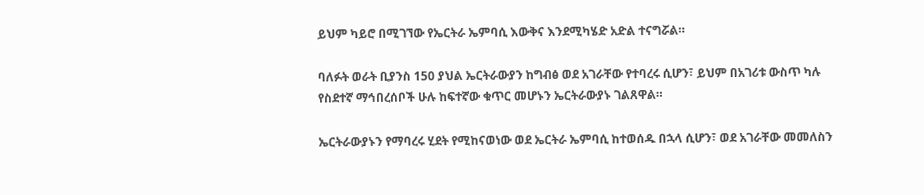ይህም ካይሮ በሚገኘው የኤርትራ ኤምባሲ እውቅና እንደሚካሄድ አድል ተናግሯል።

ባለፉት ወራት ቢያንስ 150 ያህል ኤርትራውያን ከግብፅ ወደ አገራቸው የተባረሩ ሲሆን፣ ይህም በአገሪቱ ውስጥ ካሉ የስደተኛ ማኅበረሰቦች ሁሉ ከፍተኛው ቁጥር መሆኑን ኤርትራውያኑ ገልጸዋል።

ኤርትራውያኑን የማባረሩ ሂደት የሚከናወነው ወደ ኤርትራ ኤምባሲ ከተወሰዱ በኋላ ሲሆን፣ ወደ አገራቸው መመለስን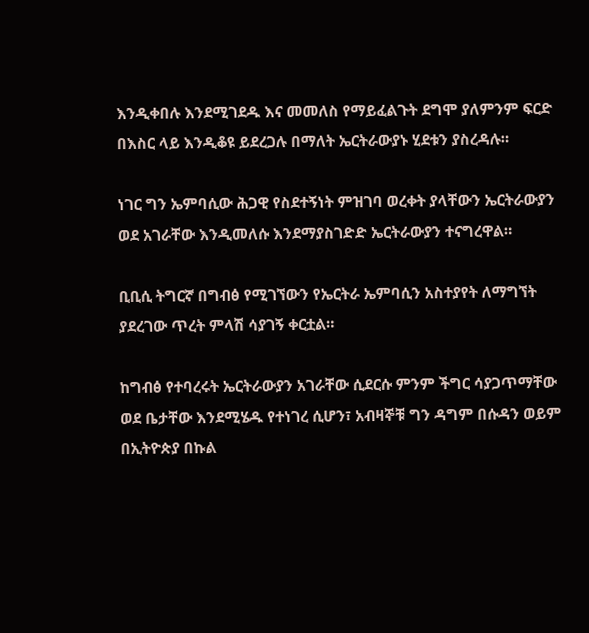እንዲቀበሉ እንደሚገደዱ እና መመለስ የማይፈልጉት ደግሞ ያለምንም ፍርድ በእስር ላይ እንዲቆዩ ይደረጋሉ በማለት ኤርትራውያኑ ሂደቱን ያስረዳሉ።

ነገር ግን ኤምባሲው ሕጋዊ የስደተኝነት ምዝገባ ወረቀት ያላቸውን ኤርትራውያን ወደ አገራቸው እንዲመለሱ እንደማያስገድድ ኤርትራውያን ተናግረዋል።

ቢቢሲ ትግርኛ በግብፅ የሚገኘውን የኤርትራ ኤምባሲን አስተያየት ለማግኘት ያደረገው ጥረት ምላሽ ሳያገኝ ቀርቷል።

ከግብፅ የተባረሩት ኤርትራውያን አገራቸው ሲደርሱ ምንም ችግር ሳያጋጥማቸው ወደ ቤታቸው እንደሚሄዱ የተነገረ ሲሆን፣ አብዛኞቹ ግን ዳግም በሱዳን ወይም በኢትዮጵያ በኩል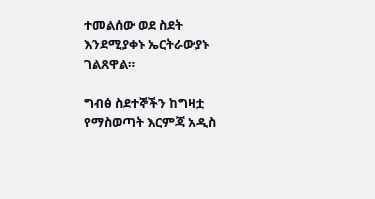ተመልሰው ወደ ስደት እንደሚያቀኑ ኤርትራውያኑ ገልጸዋል።

ግብፅ ስደተኞችን ከግዛቷ የማስወጣት እርምጃ አዲስ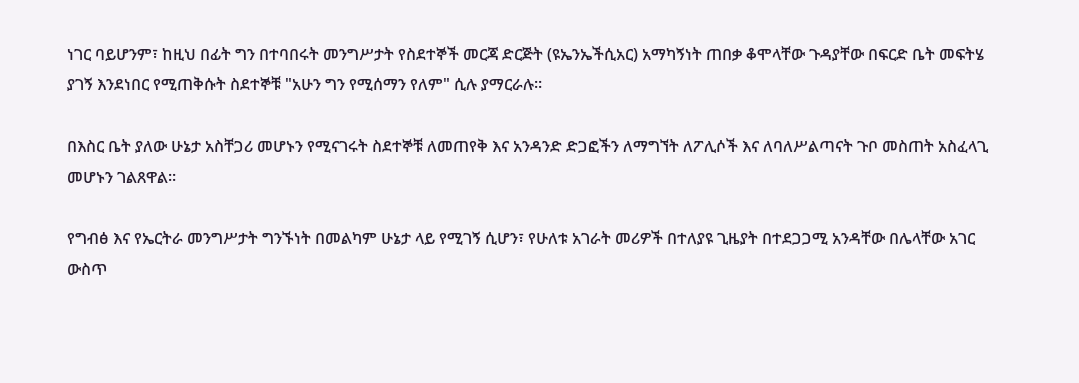ነገር ባይሆንም፣ ከዚህ በፊት ግን በተባበሩት መንግሥታት የስደተኞች መርጃ ድርጅት (ዩኤንኤችሲአር) አማካኝነት ጠበቃ ቆሞላቸው ጉዳያቸው በፍርድ ቤት መፍትሄ ያገኝ እንደነበር የሚጠቅሱት ስደተኞቹ "አሁን ግን የሚሰማን የለም" ሲሉ ያማርራሉ።

በእስር ቤት ያለው ሁኔታ አስቸጋሪ መሆኑን የሚናገሩት ስደተኞቹ ለመጠየቅ እና አንዳንድ ድጋፎችን ለማግኘት ለፖሊሶች እና ለባለሥልጣናት ጉቦ መስጠት አስፈላጊ መሆኑን ገልጸዋል።

የግብፅ እና የኤርትራ መንግሥታት ግንኙነት በመልካም ሁኔታ ላይ የሚገኝ ሲሆን፣ የሁለቱ አገራት መሪዎች በተለያዩ ጊዜያት በተደጋጋሚ አንዳቸው በሌላቸው አገር ውስጥ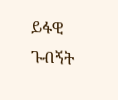ይፋዊ ጉብኝት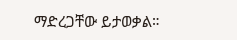ማድረጋቸው ይታወቃል።